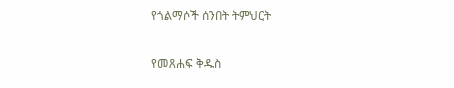የጎልማሶች ሰንበት ትምህርት

የመጸሐፍ ቅዱስ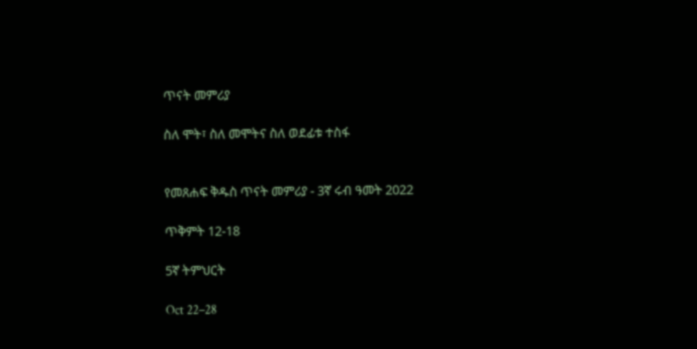ጥናት መምሪያ

ስለ ሞት፣ ስለ መሞትና ስለ ወደፊቱ ተስፋ


የመጸሐፍ ቅዱስ ጥናት መምሪያ - 3ኛ ሩብ ዓመት 2022

ጥቅምት 12-18

5ኛ ትምህርት

Oct 22–28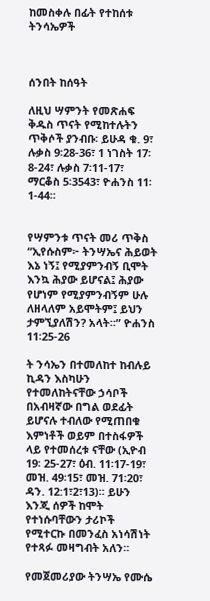ከመስቀሉ በፊት የተከሰቱ ትንሳኤዎች



ሰንበት ከሰዓት

ለዚህ ሣምንት የመጽሐፍ ቅዱስ ጥናት የሚከተሉትን ጥቅሶች ያንብቡ፡ ይሁዳ ቁ. 9፣ ሉቃስ 9፡28-36፣ 1 ነገስት 17፡8-24፣ ሉቃስ 7፡11-17፣ ማርቆስ 5፡3543፣ ዮሐንስ 11፡1-44።


የሣምንቱ ጥናት መሪ ጥቅስ “ኢየሱስም፦ ትንሣኤና ሕይወት እኔ ነኝ፤ የሚያምንብኝ ቢሞት እንኳ ሕያው ይሆናል፤ ሕያው የሆነም የሚያምንብኝም ሁሉ ለዘላለም አይሞትም፤ ይህን ታምኚያለሽን? አላት።” ዮሐንስ 11፡25-26

ት ንሳኤን በተመለከተ ከብሉይ ኪዳን እስካሁን የተመለከትናቸው ኃሳቦች በአብዛኛው በግል ወደፊት ይሆናሉ ተብለው የሚጠበቁ እምነቶች ወይም በተስፋዎች ላይ የተመሰረቱ ናቸው (ኢዮብ 19፡ 25-27፣ ዕብ. 11፡17-19፣ መዝ. 49፡15፣ መዝ. 71፡20፣ ዳን. 12:1፣2፣13)። ይሁን እንጂ ሰዎች ከሞት የተነሱባቸውን ታሪኮች የሚተርኩ በመንፈስ አነሳሽነት የተጻፉ መዛግብት አለን።

የመጀመሪያው ትንሣኤ የሙሴ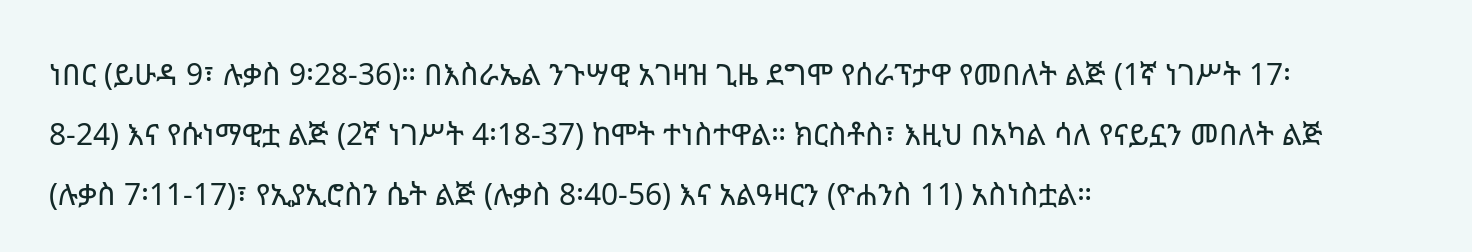ነበር (ይሁዳ 9፣ ሉቃስ 9፡28-36)። በእስራኤል ንጉሣዊ አገዛዝ ጊዜ ደግሞ የሰራፕታዋ የመበለት ልጅ (1ኛ ነገሥት 17፡8-24) እና የሱነማዊቷ ልጅ (2ኛ ነገሥት 4፡18-37) ከሞት ተነስተዋል። ክርስቶስ፣ እዚህ በአካል ሳለ የናይኗን መበለት ልጅ (ሉቃስ 7፡11-17)፣ የኢያኢሮስን ሴት ልጅ (ሉቃስ 8፡40-56) እና አልዓዛርን (ዮሐንስ 11) አስነስቷል።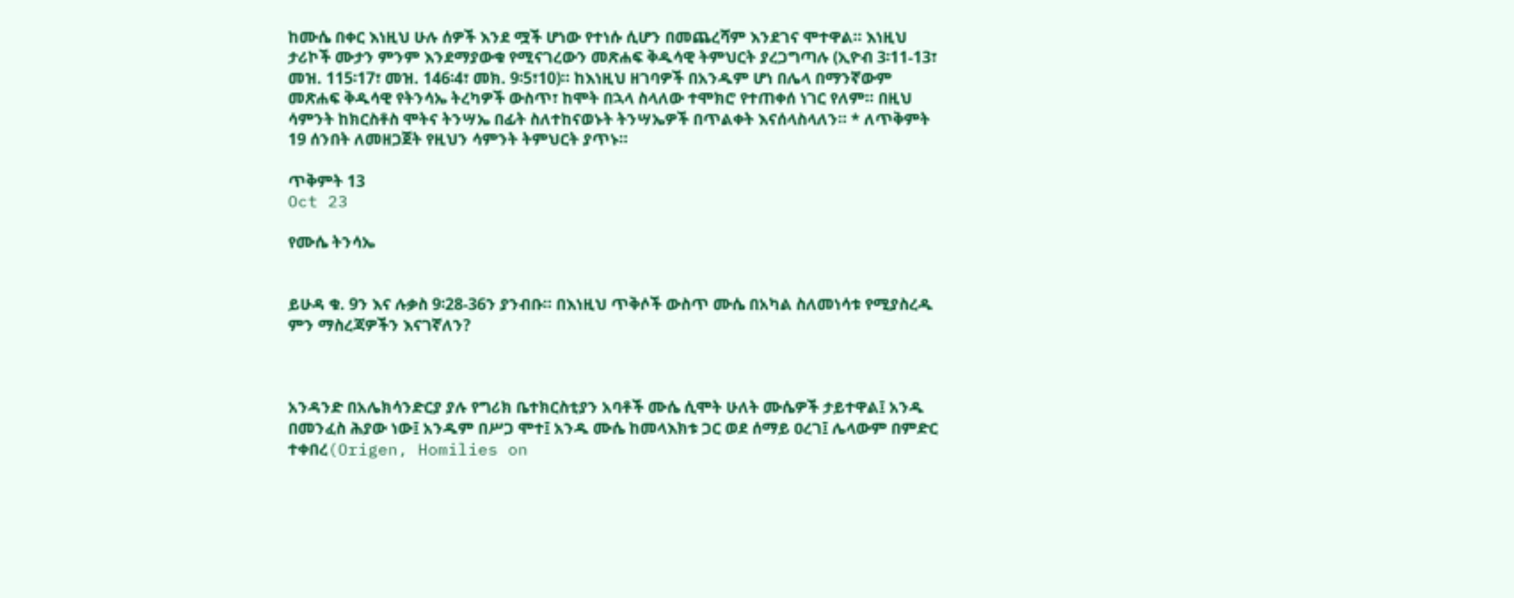ከሙሴ በቀር እነዚህ ሁሉ ሰዎች እንደ ሟች ሆነው የተነሱ ሲሆን በመጨረሻም እንደገና ሞተዋል። እነዚህ ታሪኮች ሙታን ምንም እንደማያውቁ የሚናገረውን መጽሐፍ ቅዱሳዊ ትምህርት ያረጋግጣሉ (ኢዮብ 3፡11-13፣ መዝ. 115፡17፣ መዝ. 146፡4፣ መክ. 9፡5፣10)። ከእነዚህ ዘገባዎች በአንዱም ሆነ በሌላ በማንኛውም መጽሐፍ ቅዱሳዊ የትንሳኤ ትረካዎች ውስጥ፣ ከሞት በኋላ ስላለው ተሞክሮ የተጠቀሰ ነገር የለም። በዚህ ሳምንት ከክርስቶስ ሞትና ትንሣኤ በፊት ስለተከናወኑት ትንሣኤዎች በጥልቀት እናሰላስላለን። * ለጥቅምት 19 ሰንበት ለመዘጋጀት የዚህን ሳምንት ትምህርት ያጥኑ።

ጥቅምት 13
Oct 23

የሙሴ ትንሳኤ


ይሁዳ ቁ. 9ን እና ሉቃስ 9፡28-36ን ያንብቡ። በእነዚህ ጥቅሶች ውስጥ ሙሴ በአካል ስለመነሳቱ የሚያስረዱ ምን ማስረጃዎችን እናገኛለን?



አንዳንድ በአሌክሳንድርያ ያሉ የግሪክ ቤተክርስቲያን አባቶች ሙሴ ሲሞት ሁለት ሙሴዎች ታይተዋል፤ አንዱ በመንፈስ ሕያው ነው፤ አንዱም በሥጋ ሞተ፤ አንዱ ሙሴ ከመላእክቱ ጋር ወደ ሰማይ ዐረገ፤ ሌላውም በምድር ተቀበረ(Origen, Homilies on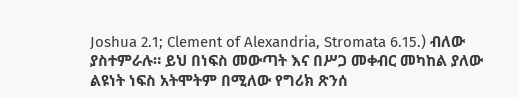Joshua 2.1; Clement of Alexandria, Stromata 6.15.) ብለው ያስተምራሉ። ይህ በነፍስ መውጣት እና በሥጋ መቀብር መካከል ያለው ልዩነት ነፍስ አትሞትም በሚለው የግሪክ ጽንሰ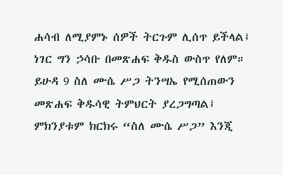ሐሳብ ለሚያምኑ ሰዎች ትርጉም ሊሰጥ ይችላል፤ ነገር ግን ኃሳቡ በመጽሐፍ ቅዱስ ውስጥ የለም። ይሁዳ 9 ስለ ሙሴ ሥጋ ትንሣኤ የሚሰጠውን መጽሐፍ ቅዱሳዊ ትምህርት ያረጋግጣል፤ ምክንያቱም ክርክሩ “ስለ ሙሴ ሥጋ” እንጂ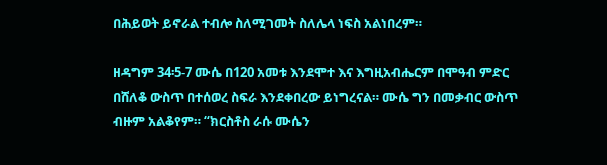በሕይወት ይኖራል ተብሎ ስለሚገመት ስለሌላ ነፍስ አልነበረም።

ዘዳግም 34፡5-7 ሙሴ በ120 አመቱ እንደሞተ እና እግዚአብሔርም በሞዓብ ምድር በሸለቆ ውስጥ በተሰወረ ስፍራ እንደቀበረው ይነግረናል። ሙሴ ግን በመቃብር ውስጥ ብዙም አልቆየም። “ክርስቶስ ራሱ ሙሴን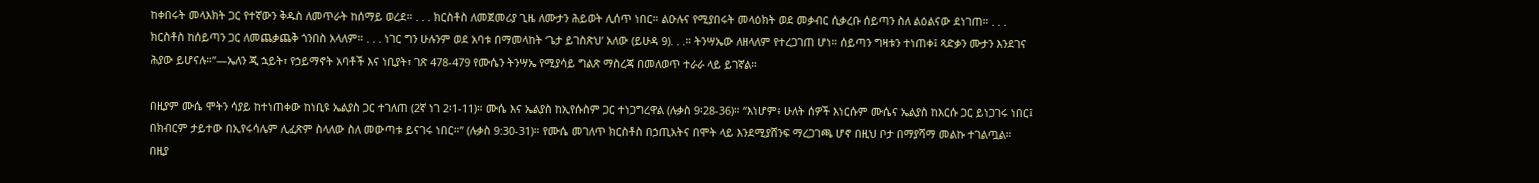ከቀበሩት መላእክት ጋር የተኛውን ቅዱስ ለመጥራት ከሰማይ ወረደ። . . . ክርስቶስ ለመጀመሪያ ጊዜ ለሙታን ሕይወት ሊሰጥ ነበር። ልዑሉና የሚያበሩት መላዕክት ወደ መቃብር ሲቃረቡ ሰይጣን ስለ ልዕልናው ደነገጠ። . . . ክርስቶስ ከሰይጣን ጋር ለመጨቃጨቅ ጎንበስ አላለም። . . . ነገር ግን ሁሉንም ወደ አባቱ በማመላከት ‘ጌታ ይገስጽህ’ አለው (ይሁዳ 9). . .። ትንሣኤው ለዘላለም የተረጋገጠ ሆነ። ሰይጣን ግዛቱን ተነጠቀ፤ ጻድቃን ሙታን እንደገና ሕያው ይሆናሉ።”—ኤለን ጂ ኋይት፣ የኃይማኖት አባቶች እና ነቢያት፣ ገጽ 478-479 የሙሴን ትንሣኤ የሚያሳይ ግልጽ ማስረጃ በመለወጥ ተራራ ላይ ይገኛል።

በዚያም ሙሴ ሞትን ሳያይ ከተነጠቀው ከነቢዩ ኤልያስ ጋር ተገለጠ (2ኛ ነገ 2፡1-11)። ሙሴ እና ኤልያስ ከኢየሱስም ጋር ተነጋግረዋል (ሉቃስ 9፡28-36)። “እነሆም፥ ሁለት ሰዎች እነርሱም ሙሴና ኤልያስ ከእርሱ ጋር ይነጋገሩ ነበር፤ በክብርም ታይተው በኢየሩሳሌም ሊፈጽም ስላለው ስለ መውጣቱ ይናገሩ ነበር።” (ሉቃስ 9:30-31)። የሙሴ መገለጥ ክርስቶስ በኃጢአትና በሞት ላይ እንደሚያሸንፍ ማረጋገጫ ሆኖ በዚህ ቦታ በማያሻማ መልኩ ተገልጧል። በዚያ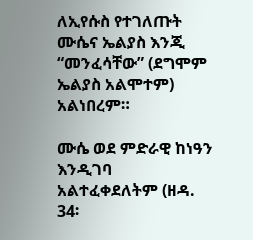ለኢየሱስ የተገለጡት ሙሴና ኤልያስ እንጂ “መንፈሳቸው” (ደግሞም ኤልያስ አልሞተም) አልነበረም።

ሙሴ ወደ ምድራዊ ከነዓን እንዲገባ አልተፈቀደለትም (ዘዳ. 34፡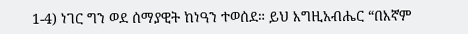1-4) ነገር ግን ወደ ሰማያዊት ከነዓን ተወሰደ። ይህ እግዚአብሔር “በእኛም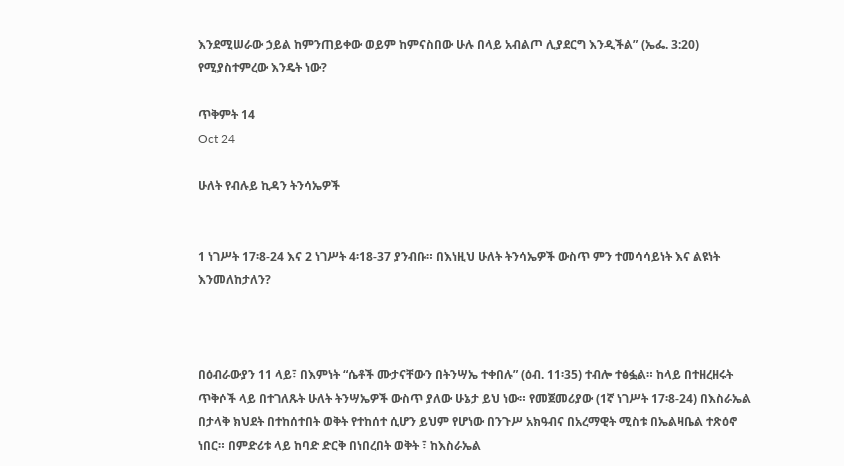እንደሚሠራው ኃይል ከምንጠይቀው ወይም ከምናስበው ሁሉ በላይ አብልጦ ሊያደርግ እንዲችል” (ኤፌ. 3:20) የሚያስተምረው እንዴት ነው?

ጥቅምት 14
Oct 24

ሁለት የብሉይ ኪዳን ትንሳኤዎች


1 ነገሥት 17፡8-24 እና 2 ነገሥት 4፡18-37 ያንብቡ። በእነዚህ ሁለት ትንሳኤዎች ውስጥ ምን ተመሳሳይነት እና ልዩነት እንመለከታለን?



በዕብራውያን 11 ላይ፣ በእምነት “ሴቶች ሙታናቸውን በትንሣኤ ተቀበሉ” (ዕብ. 11፡35) ተብሎ ተፅፏል። ከላይ በተዘረዘሩት ጥቅሶች ላይ በተገለጹት ሁለት ትንሣኤዎች ውስጥ ያለው ሁኔታ ይህ ነው። የመጀመሪያው (1ኛ ነገሥት 17፡8-24) በእስራኤል በታላቅ ክህደት በተከሰተበት ወቅት የተከሰተ ሲሆን ይህም የሆነው በንጉሥ አክዓብና በአረማዊት ሚስቱ በኤልዛቤል ተጽዕኖ ነበር። በምድሪቱ ላይ ከባድ ድርቅ በነበረበት ወቅት ፣ ከእስራኤል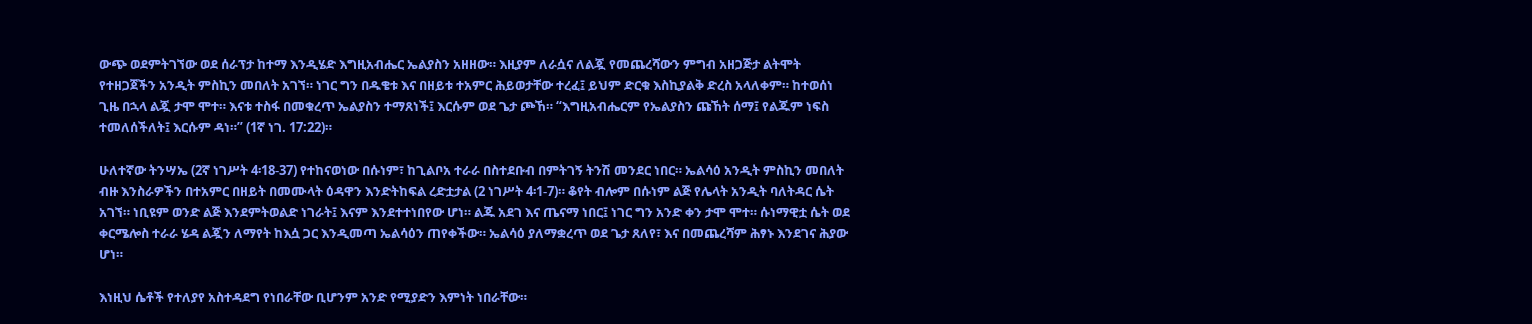ውጭ ወደምትገኘው ወደ ሰራፕታ ከተማ እንዲሄድ እግዚአብሔር ኤልያስን አዘዘው። እዚያም ለራሷና ለልጇ የመጨረሻውን ምግብ አዘጋጅታ ልትሞት የተዘጋጀችን አንዲት ምስኪን መበለት አገኘ። ነገር ግን በዱቄቱ እና በዘይቱ ተአምር ሕይወታቸው ተረፈ፤ ይህም ድርቁ እስኪያልቅ ድረስ አላለቀም። ከተወሰነ ጊዜ በኋላ ልጇ ታሞ ሞተ። እናቱ ተስፋ በመቁረጥ ኤልያስን ተማጸነች፤ እርሱም ወደ ጌታ ጮኸ። “እግዚአብሔርም የኤልያስን ጩኸት ሰማ፤ የልጁም ነፍስ ተመለሰችለት፤ እርሱም ዳነ።” (1ኛ ነገ. 17:22)።

ሁለተኛው ትንሣኤ (2ኛ ነገሥት 4፡18-37) የተከናወነው በሱነም፣ ከጊልቦአ ተራራ በስተደቡብ በምትገኝ ትንሽ መንደር ነበር። ኤልሳዕ አንዲት ምስኪን መበለት ብዙ እንስራዎችን በተአምር በዘይት በመሙላት ዕዳዋን እንድትከፍል ረድቷታል (2 ነገሥት 4፡1-7)። ቆየት ብሎም በሱነም ልጅ የሌላት አንዲት ባለትዳር ሴት አገኘ። ነቢዩም ወንድ ልጅ እንደምትወልድ ነገራት፤ እናም እንደተተነበየው ሆነ። ልጁ አደገ እና ጤናማ ነበር፤ ነገር ግን አንድ ቀን ታሞ ሞተ። ሱነማዊቷ ሴት ወደ ቀርሜሎስ ተራራ ሄዳ ልጇን ለማየት ከእሷ ጋር እንዲመጣ ኤልሳዕን ጠየቀችው። ኤልሳዕ ያለማቋረጥ ወደ ጌታ ጸለየ፣ እና በመጨረሻም ሕፃኑ እንደገና ሕያው ሆነ።

እነዚህ ሴቶች የተለያየ አስተዳደግ የነበራቸው ቢሆንም አንድ የሚያድን እምነት ነበራቸው።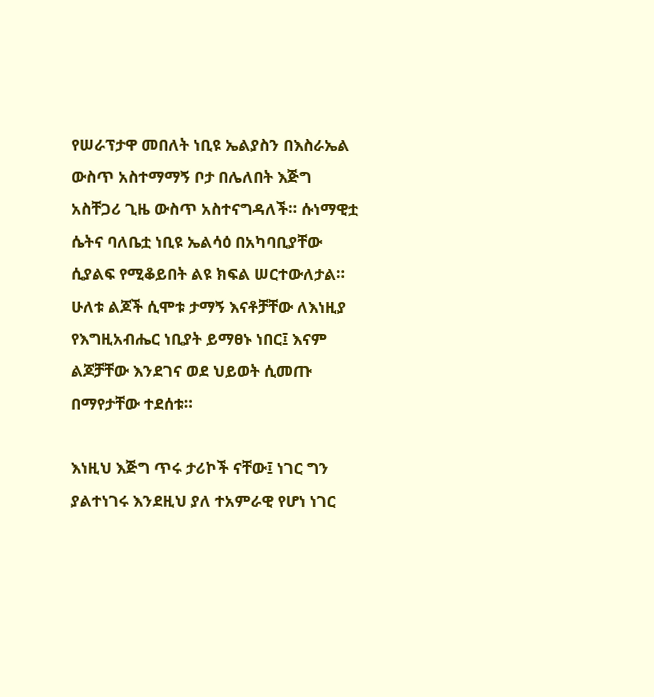የሠራፕታዋ መበለት ነቢዩ ኤልያስን በእስራኤል ውስጥ አስተማማኝ ቦታ በሌለበት እጅግ አስቸጋሪ ጊዜ ውስጥ አስተናግዳለች። ሱነማዊቷ ሴትና ባለቤቷ ነቢዩ ኤልሳዕ በአካባቢያቸው ሲያልፍ የሚቆይበት ልዩ ክፍል ሠርተውለታል። ሁለቱ ልጆች ሲሞቱ ታማኝ እናቶቻቸው ለእነዚያ የእግዚአብሔር ነቢያት ይማፀኑ ነበር፤ እናም ልጆቻቸው እንደገና ወደ ህይወት ሲመጡ በማየታቸው ተደሰቱ።

እነዚህ እጅግ ጥሩ ታሪኮች ናቸው፤ ነገር ግን ያልተነገሩ እንደዚህ ያለ ተአምራዊ የሆነ ነገር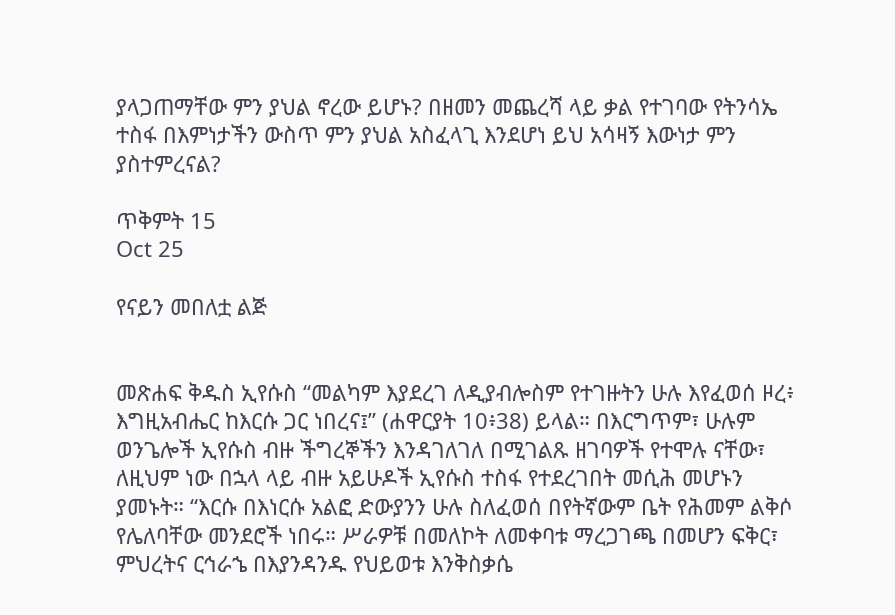ያላጋጠማቸው ምን ያህል ኖረው ይሆኑ? በዘመን መጨረሻ ላይ ቃል የተገባው የትንሳኤ ተስፋ በእምነታችን ውስጥ ምን ያህል አስፈላጊ እንደሆነ ይህ አሳዛኝ እውነታ ምን ያስተምረናል?

ጥቅምት 15
Oct 25

የናይን መበለቷ ልጅ


መጽሐፍ ቅዱስ ኢየሱስ “መልካም እያደረገ ለዲያብሎስም የተገዙትን ሁሉ እየፈወሰ ዞረ፥ እግዚአብሔር ከእርሱ ጋር ነበረና፤” (ሐዋርያት 10፥38) ይላል። በእርግጥም፣ ሁሉም ወንጌሎች ኢየሱስ ብዙ ችግረኞችን እንዳገለገለ በሚገልጹ ዘገባዎች የተሞሉ ናቸው፣ ለዚህም ነው በኋላ ላይ ብዙ አይሁዶች ኢየሱስ ተስፋ የተደረገበት መሲሕ መሆኑን ያመኑት። “እርሱ በእነርሱ አልፎ ድውያንን ሁሉ ስለፈወሰ በየትኛውም ቤት የሕመም ልቅሶ የሌለባቸው መንደሮች ነበሩ። ሥራዎቹ በመለኮት ለመቀባቱ ማረጋገጫ በመሆን ፍቅር፣ ምህረትና ርኅራኄ በእያንዳንዱ የህይወቱ እንቅስቃሴ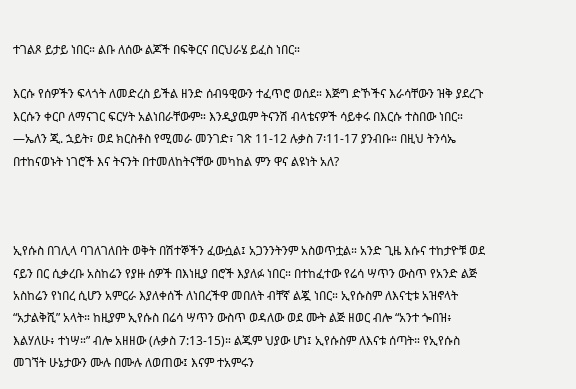ተገልጾ ይታይ ነበር። ልቡ ለሰው ልጆች በፍቅርና በርህራሄ ይፈስ ነበር።

እርሱ የሰዎችን ፍላጎት ለመድረስ ይችል ዘንድ ሰብዓዊውን ተፈጥሮ ወሰደ። እጅግ ድኾችና እራሳቸውን ዝቅ ያደረጉ እርሱን ቀርቦ ለማናገር ፍርሃት አልነበራቸውም። እንዲያዉም ትናንሽ ብላቴናዎች ሳይቀሩ በእርሱ ተስበው ነበር። —ኤለን ጂ. ኋይት፣ ወደ ክርስቶስ የሚመራ መንገድ፣ ገጽ 11-12 ሉቃስ 7፡11-17 ያንብቡ። በዚህ ትንሳኤ በተከናወኑት ነገሮች እና ትናንት በተመለከትናቸው መካከል ምን ዋና ልዩነት አለ?



ኢየሱስ በገሊላ ባገለገለበት ወቅት በሽተኞችን ፈውሷል፤ አጋንንትንም አስወጥቷል። አንድ ጊዜ እሱና ተከታዮቹ ወደ ናይን በር ሲቃረቡ አስከሬን የያዙ ሰዎች በእነዚያ በሮች እያለፉ ነበር። በተከፈተው የሬሳ ሣጥን ውስጥ የአንድ ልጅ አስከሬን የነበረ ሲሆን አምርራ እያለቀሰች ለነበረችዋ መበለት ብቸኛ ልጇ ነበር። ኢየሱስም ለእናቲቱ አዝኖላት “አታልቅሺ” አላት። ከዚያም ኢየሱስ በሬሳ ሣጥን ውስጥ ወዳለው ወደ ሙት ልጅ ዘወር ብሎ “አንተ ጐበዝ፥ እልሃለሁ፥ ተነሣ።” ብሎ አዘዘው (ሉቃስ 7:13-15)። ልጁም ህያው ሆነ፤ ኢየሱስም ለእናቱ ሰጣት። የኢየሱስ መገኘት ሁኔታውን ሙሉ በሙሉ ለወጠው፤ እናም ተአምሩን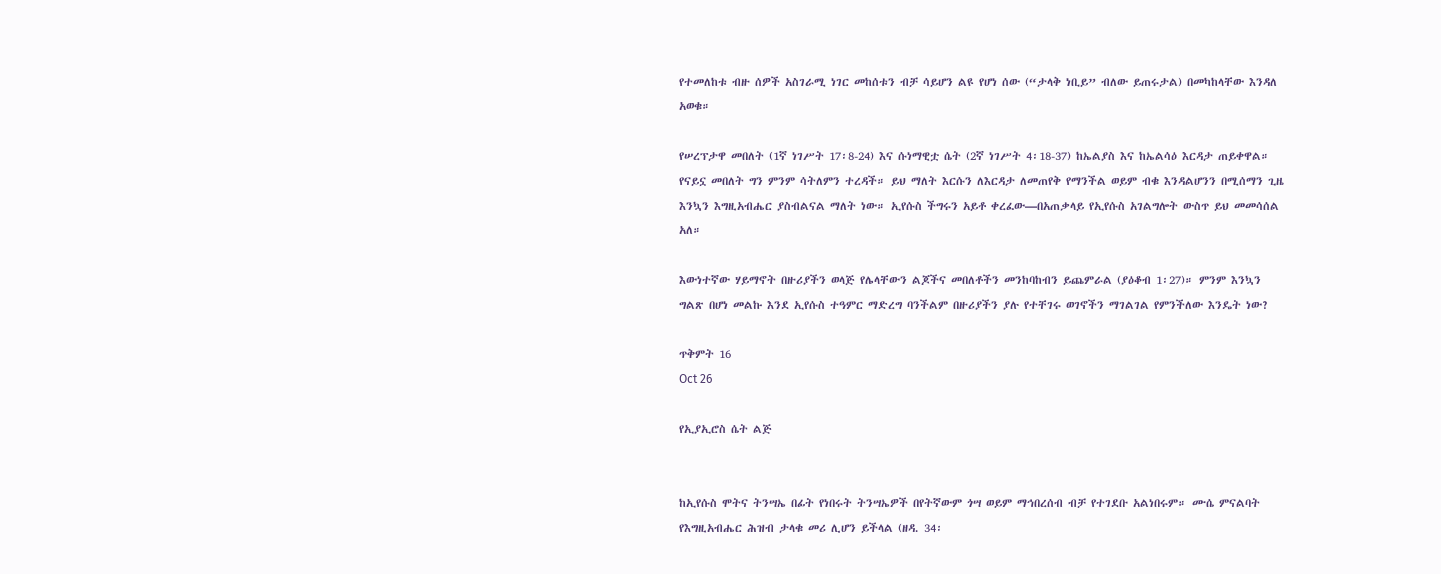የተመለከቱ ብዙ ሰዎች አስገራሚ ነገር መከሰቱን ብቻ ሳይሆን ልዩ የሆነ ሰው (“ታላቅ ነቢይ” ብለው ይጠሩታል) በመካከላቸው እንዳለ አወቁ።

የሠረፕታዋ መበለት (1ኛ ነገሥት 17፡8-24) እና ሱነማዊቷ ሴት (2ኛ ነገሥት 4፡18-37) ከኤልያስ እና ከኤልሳዕ እርዳታ ጠይቀዋል። የናይኗ መበለት ግን ምንም ሳትለምን ተረዳች። ይህ ማለት እርሱን ለእርዳታ ለመጠየቅ የማንችል ወይም ብቁ እንዳልሆንን በሚሰማን ጊዜ እንኳን እግዚአብሔር ያስብልናል ማለት ነው። ኢየሱስ ችግሩን አይቶ ቀረፈው—በአጠቃላይ የኢየሱስ አገልግሎት ውስጥ ይህ መመሳሰል አለ።

እውነተኛው ሃይማኖት በዙሪያችን ወላጅ የሌላቸውን ልጆችና መበለቶችን መንከባከብን ይጨምራል (ያዕቆብ 1፡27)። ምንም እንኳን ግልጽ በሆነ መልኩ እንደ ኢየሱስ ተዓምር ማድረግ ባንችልም በዙሪያችን ያሉ የተቸገሩ ወገኖችን ማገልገል የምንችለው እንዴት ነው?

ጥቅምት 16
Oct 26

የኢያኢሮስ ሴት ልጅ


ከኢየሱስ ሞትና ትንሣኤ በፊት የነበሩት ትንሣኤዎች በየትኛውም ጎሣ ወይም ማኅበረሰብ ብቻ የተገደቡ አልነበሩም። ሙሴ ምናልባት የእግዚአብሔር ሕዝብ ታላቁ መሪ ሊሆን ይችላል (ዘዳ. 34፡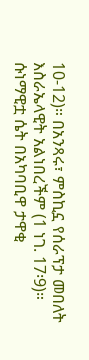10-12)። በአንጻሩ፣ ምስኪኗ የሰራፕታ መበለት እስራኤላዊት አልነበረችም (1 ነገ. 17፡9)። ሱነማዊቷ ሴት በአካባቢዋ ታዋቂ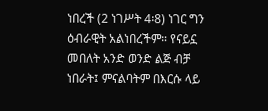ነበረች (2 ነገሥት 4፡8) ነገር ግን ዕብራዊት አልነበረችም። የናይኗ መበለት አንድ ወንድ ልጅ ብቻ ነበራት፤ ምናልባትም በእርሱ ላይ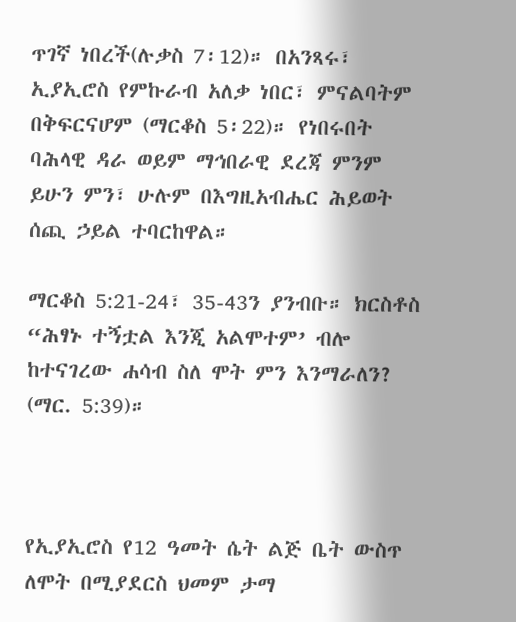ጥገኛ ነበረች(ሉቃስ 7፡12)። በአንጻሩ፣ ኢያኢሮስ የምኩራብ አለቃ ነበር፣ ምናልባትም በቅፍርናሆም (ማርቆስ 5፡22)። የነበሩበት ባሕላዊ ዳራ ወይም ማኅበራዊ ደረጃ ምንም ይሁን ምን፣ ሁሉም በእግዚአብሔር ሕይወት ሰጪ ኃይል ተባርከዋል።

ማርቆስ 5:21-24፣ 35-43ን ያንብቡ። ክርስቶስ “ሕፃኑ ተኝቷል እንጂ አልሞተም’ ብሎ ከተናገረው ሐሳብ ስለ ሞት ምን እንማራለን? (ማር. 5:39)።



የኢያኢሮስ የ12 ዓመት ሴት ልጅ ቤት ውስጥ ለሞት በሚያደርስ ህመም ታማ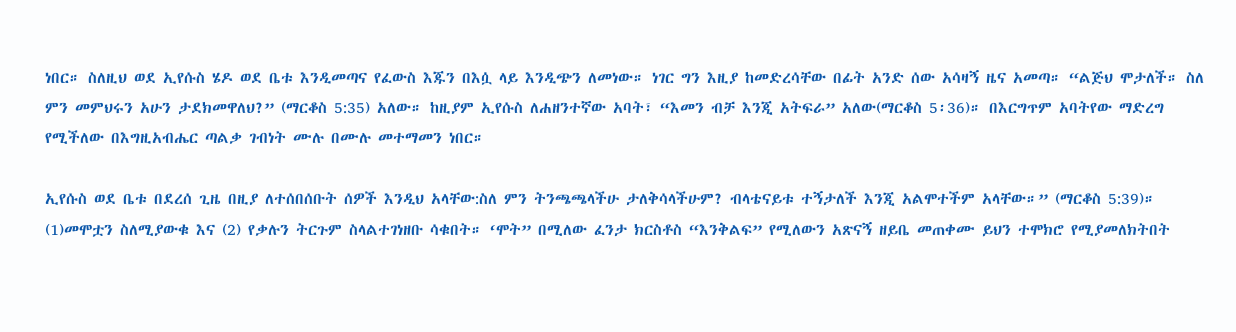ነበር። ስለዚህ ወደ ኢየሱስ ሄዶ ወደ ቤቱ እንዲመጣና የፈውስ እጁን በእሷ ላይ እንዲጭን ለመነው። ነገር ግን እዚያ ከመድረሳቸው በፊት አንድ ሰው አሳዛኝ ዜና አመጣ። “ልጅህ ሞታለች። ስለ ምን መምህሩን አሁን ታደክመዋለህ?” (ማርቆስ 5:35) አለው። ከዚያም ኢየሱስ ለሐዘንተኛው አባት፣ “እመን ብቻ እንጂ አትፍራ” አለው(ማርቆስ 5፡36)። በእርግጥም አባትየው ማድረግ የሚችለው በእግዚአብሔር ጣልቃ ገብነት ሙሉ በሙሉ መተማመን ነበር።

ኢየሱስ ወደ ቤቱ በደረሰ ጊዜ በዚያ ለተሰበሰቡት ሰዎች እንዲህ አላቸው:ስለ ምን ትንጫጫላችሁ ታለቅሳላችሁም? ብላቴናይቱ ተኝታለች እንጂ አልሞተችም አላቸው።” (ማርቆስ 5:39)። (1)መሞቷን ስለሚያውቁ እና (2) የቃሉን ትርጉም ስላልተገነዘቡ ሳቁበት። ‘ሞት” በሚለው ፈንታ ክርስቶስ “እንቅልፍ” የሚለውን አጽናኝ ዘይቤ መጠቀሙ ይህን ተሞክሮ የሚያመለክትበት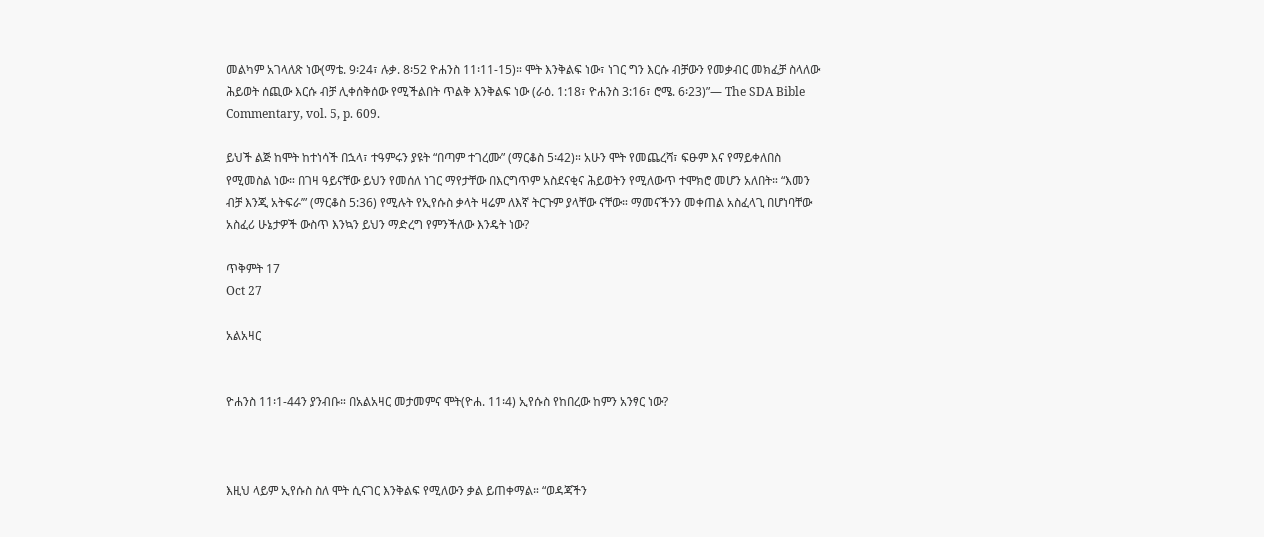መልካም አገላለጽ ነው(ማቴ. 9፡24፣ ሉቃ. 8፡52 ዮሐንስ 11፡11-15)። ሞት እንቅልፍ ነው፣ ነገር ግን እርሱ ብቻውን የመቃብር መክፈቻ ስላለው ሕይወት ሰጪው እርሱ ብቻ ሊቀሰቅሰው የሚችልበት ጥልቅ እንቅልፍ ነው (ራዕ. 1:18፣ ዮሐንስ 3:16፣ ሮሜ. 6፡23)”— The SDA Bible Commentary, vol. 5, p. 609.

ይህች ልጅ ከሞት ከተነሳች በኋላ፣ ተዓምሩን ያዩት “በጣም ተገረሙ” (ማርቆስ 5፡42)። አሁን ሞት የመጨረሻ፣ ፍፁም እና የማይቀለበስ የሚመስል ነው። በገዛ ዓይናቸው ይህን የመሰለ ነገር ማየታቸው በእርግጥም አስደናቂና ሕይወትን የሚለውጥ ተሞክሮ መሆን አለበት። “እመን ብቻ እንጂ አትፍራ’” (ማርቆስ 5:36) የሚሉት የኢየሱስ ቃላት ዛሬም ለእኛ ትርጉም ያላቸው ናቸው። ማመናችንን መቀጠል አስፈላጊ በሆነባቸው አስፈሪ ሁኔታዎች ውስጥ እንኳን ይህን ማድረግ የምንችለው እንዴት ነው?

ጥቅምት 17
Oct 27

አልአዛር


ዮሐንስ 11፡1-44ን ያንብቡ። በአልአዛር መታመምና ሞት(ዮሐ. 11፡4) ኢየሱስ የከበረው ከምን አንፃር ነው?



እዚህ ላይም ኢየሱስ ስለ ሞት ሲናገር እንቅልፍ የሚለውን ቃል ይጠቀማል። “ወዳጃችን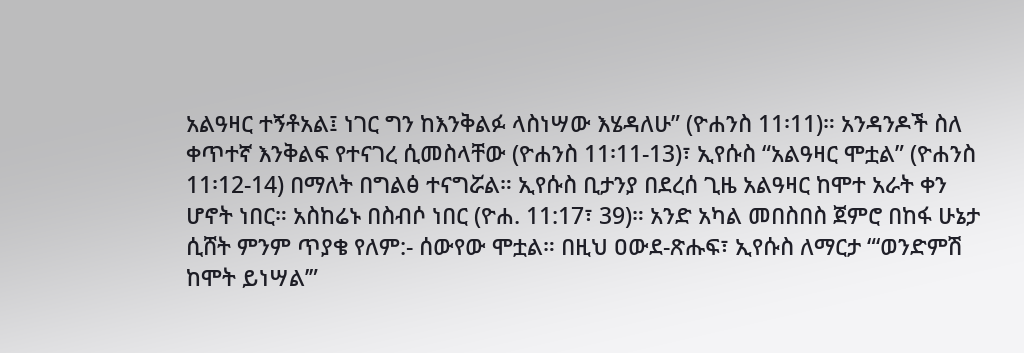አልዓዛር ተኝቶአል፤ ነገር ግን ከእንቅልፉ ላስነሣው እሄዳለሁ” (ዮሐንስ 11፡11)። አንዳንዶች ስለ ቀጥተኛ እንቅልፍ የተናገረ ሲመስላቸው (ዮሐንስ 11፡11-13)፣ ኢየሱስ “አልዓዛር ሞቷል” (ዮሐንስ 11፡12-14) በማለት በግልፅ ተናግሯል። ኢየሱስ ቢታንያ በደረሰ ጊዜ አልዓዛር ከሞተ አራት ቀን ሆኖት ነበር። አስከሬኑ በስብሶ ነበር (ዮሐ. 11:17፣ 39)። አንድ አካል መበስበስ ጀምሮ በከፋ ሁኔታ ሲሸት ምንም ጥያቄ የለም:- ሰውየው ሞቷል። በዚህ ዐውደ-ጽሑፍ፣ ኢየሱስ ለማርታ “‘ወንድምሽ ከሞት ይነሣል’”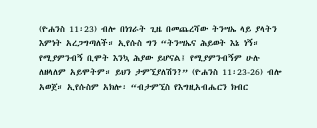(ዮሐንስ 11፡23) ብሎ በነገራት ጊዜ በመጨረሻው ትንሣኤ ላይ ያላትን እምነት አረጋግጣለች። ኢየሱስ ግን “ትንሣኤና ሕይወት እኔ ነኝ። የሚያምንብኝ ቢሞት እንኳ ሕያው ይሆናል፤ የሚያምንብኝም ሁሉ ለዘላለም አይሞትም። ይህን ታምኚያለሽን?” (ዮሐንስ 11፡23-26) ብሎ አወጀ። ኢየሱስም አክሎ፡ “ብታምኚስ የእግዚአብሔርን ክብር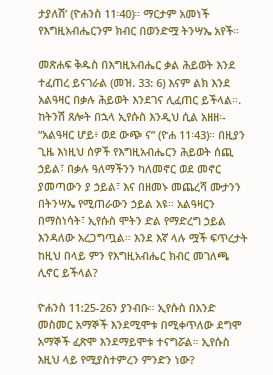ታያለሽ’ (ዮሐንስ 11፡40)። ማርታም አመነች የእግዚአብሔርንም ክብር በወንድሟ ትንሣኤ አየች።

መጽሐፍ ቅዱስ በእግዚአብሔር ቃል ሕይወት እንደ ተፈጠረ ይናገራል (መዝ. 33: 6) እናም ልክ እንደ አልዓዛር በቃሉ ሕይወት እንደገና ሊፈጠር ይችላል።. ከትንሽ ጸሎት በኋላ ኢየሱስ እንዲህ ሲል አዘዘ፡- “አልዓዛር ሆይ፥ ወደ ውጭ ና” (ዮሐ 11፡43)። በዚያን ጊዜ እነዚህ ሰዎች የእግዚአብሔርን ሕይወት ሰጪ ኃይል፣ በቃሉ ዓለማችንን ካለመኖር ወደ መኖር ያመጣውን ያ ኃይል፣ እና በዘመኑ መጨረሻ ሙታንን በትንሣኤ የሚጠራውን ኃይል አዩ። አልዓዛርን በማስነሳት፣ ኢየሱስ ሞትን ድል የማድረግ ኃይል እንዳለው አረጋግጧል። እንደ እኛ ላሉ ሟች ፍጥረታት ከዚህ በላይ ምን የእግዚአብሔር ክብር መገለጫ ሊኖር ይችላል?

ዮሐንስ 11:25-26ን ያንብቡ። ኢየሱስ በአንድ መስመር አማኞች እንደሚሞቱ በሚቀጥለው ደግሞ አማኞች ፈጽሞ እንደማይሞቱ ተናግሯል። ኢየሱስ እዚህ ላይ የሚያስተምረን ምንድን ነው?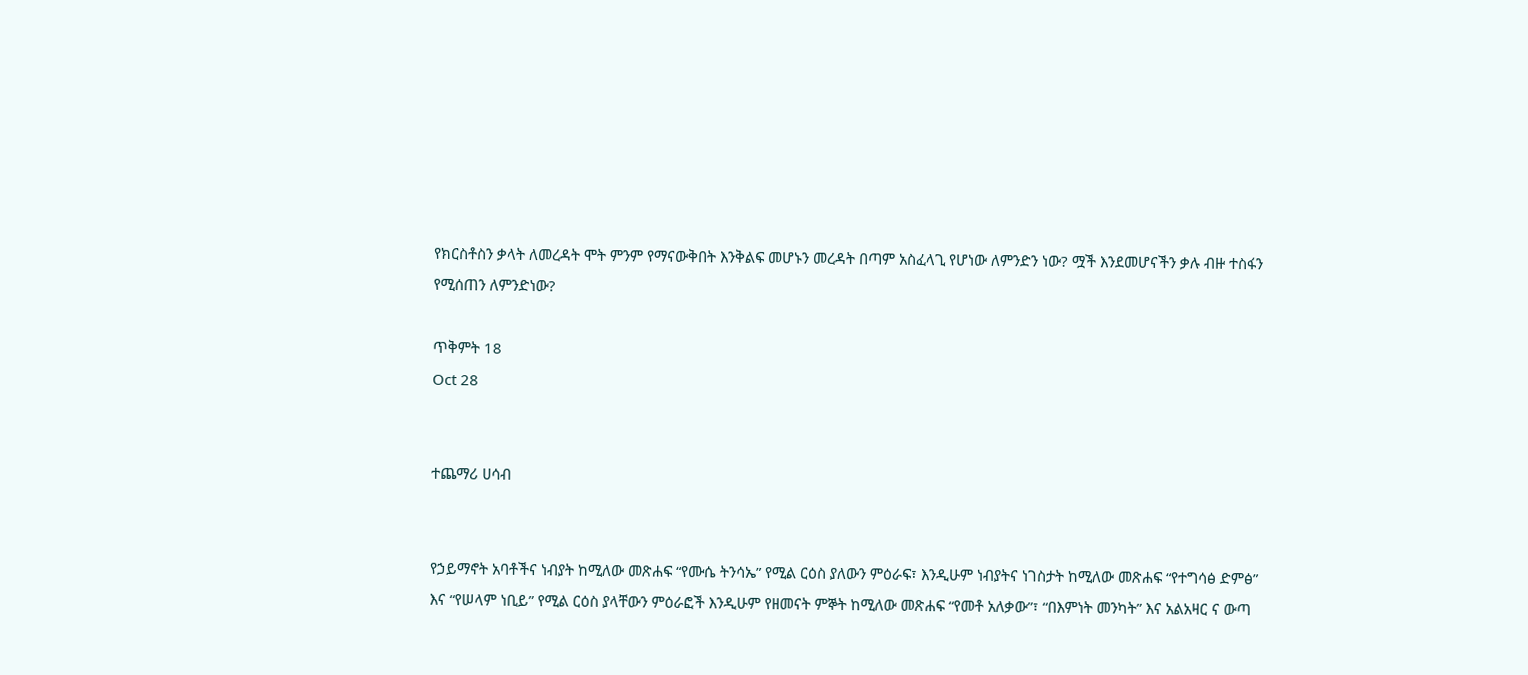የክርስቶስን ቃላት ለመረዳት ሞት ምንም የማናውቅበት እንቅልፍ መሆኑን መረዳት በጣም አስፈላጊ የሆነው ለምንድን ነው? ሟች እንደመሆናችን ቃሉ ብዙ ተስፋን የሚሰጠን ለምንድነው?

ጥቅምት 18
Oct 28


ተጨማሪ ሀሳብ


የኃይማኖት አባቶችና ነብያት ከሚለው መጽሐፍ “የሙሴ ትንሳኤ” የሚል ርዕስ ያለውን ምዕራፍ፣ እንዲሁም ነብያትና ነገስታት ከሚለው መጽሐፍ “የተግሳፅ ድምፅ” እና “የሠላም ነቢይ” የሚል ርዕስ ያላቸውን ምዕራፎች እንዲሁም የዘመናት ምኞት ከሚለው መጽሐፍ “የመቶ አለቃው”፣ “በእምነት መንካት” እና አልአዛር ና ውጣ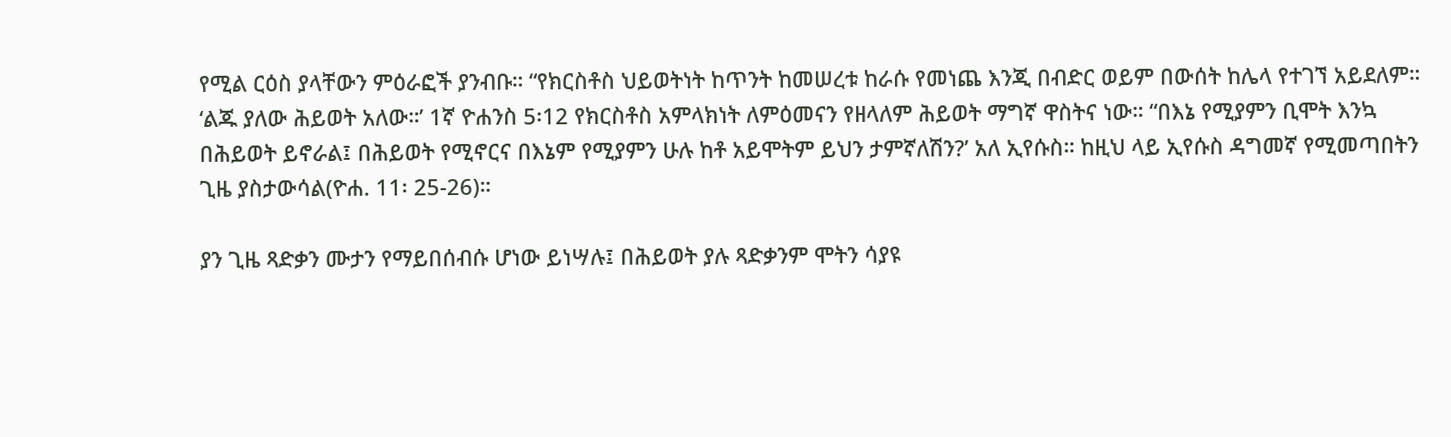የሚል ርዕስ ያላቸውን ምዕራፎች ያንብቡ። “የክርስቶስ ህይወትነት ከጥንት ከመሠረቱ ከራሱ የመነጨ እንጂ በብድር ወይም በውሰት ከሌላ የተገኘ አይደለም። ‘ልጁ ያለው ሕይወት አለው።’ 1ኛ ዮሐንስ 5፡12 የክርስቶስ አምላክነት ለምዕመናን የዘላለም ሕይወት ማግኛ ዋስትና ነው። “በእኔ የሚያምን ቢሞት እንኳ በሕይወት ይኖራል፤ በሕይወት የሚኖርና በእኔም የሚያምን ሁሉ ከቶ አይሞትም ይህን ታምኛለሽን?’ አለ ኢየሱስ። ከዚህ ላይ ኢየሱስ ዳግመኛ የሚመጣበትን ጊዜ ያስታውሳል(ዮሐ. 11፡ 25-26)።

ያን ጊዜ ጻድቃን ሙታን የማይበሰብሱ ሆነው ይነሣሉ፤ በሕይወት ያሉ ጻድቃንም ሞትን ሳያዩ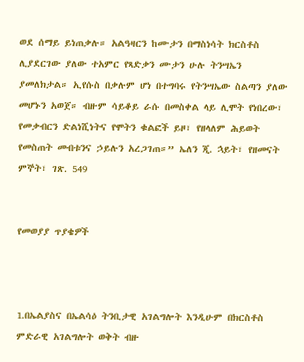ወደ ሰማይ ይነጠቃሉ። አልዓዛርን ከሙታን በማስነሳት ክርስቶስ ሊያደርገው ያለው ተአምር የጻድቃን ሙታን ሁሉ ትንሣኤን ያመለክታል። ኢየሱስ በቃሉም ሆነ በተግባሩ የትንሣኤው ስልጣን ያለው መሆኑን አወጀ። ብዙም ሳይቆይ ራሱ በመስቀል ላይ ሊሞት የነበረው፣ የመቃብርን ድልነሺነትና የሞትን ቁልፎች ይዞ፣ የዘላለም ሕይወት የመስጠት መብቱንና ኃይሉን አረጋገጠ።” ኤለን ጂ. ኋይት፣ የዘመናት ምኞት፣ ገጽ. 549


የመወያያ ጥያቄዎች



1.በኤልያስና በኤልሳዕ ትንቢታዊ አገልግሎት እንዲሁም በክርስቶስ ምድራዊ አገልግሎት ወቅት ብዙ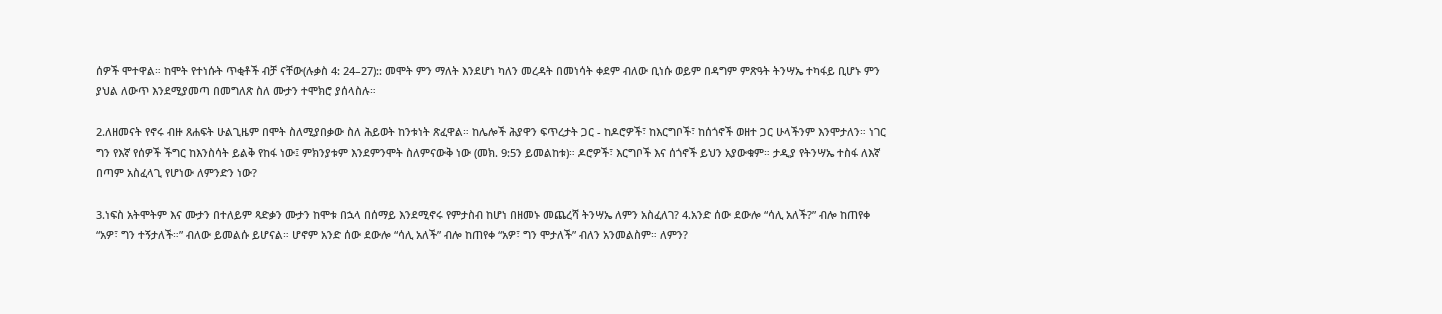ሰዎች ሞተዋል። ከሞት የተነሱት ጥቂቶች ብቻ ናቸው(ሉቃስ 4: 24–27):: መሞት ምን ማለት እንደሆነ ካለን መረዳት በመነሳት ቀደም ብለው ቢነሱ ወይም በዳግም ምጽዓት ትንሣኤ ተካፋይ ቢሆኑ ምን ያህል ለውጥ እንደሚያመጣ በመግለጽ ስለ ሙታን ተሞክሮ ያሰላስሉ።

2.ለዘመናት የኖሩ ብዙ ጸሐፍት ሁልጊዜም በሞት ስለሚያበቃው ስለ ሕይወት ከንቱነት ጽፈዋል። ከሌሎች ሕያዋን ፍጥረታት ጋር - ከዶሮዎች፣ ከእርግቦች፣ ከሰጎኖች ወዘተ ጋር ሁላችንም እንሞታለን። ነገር ግን የእኛ የሰዎች ችግር ከእንስሳት ይልቅ የከፋ ነው፤ ምክንያቱም እንደምንሞት ስለምናውቅ ነው (መክ. 9:5ን ይመልከቱ)። ዶሮዎች፣ እርግቦች እና ሰጎኖች ይህን አያውቁም። ታዲያ የትንሣኤ ተስፋ ለእኛ በጣም አስፈላጊ የሆነው ለምንድን ነው?

3.ነፍስ አትሞትም እና ሙታን በተለይም ጻድቃን ሙታን ከሞቱ በኋላ በሰማይ እንደሚኖሩ የምታስብ ከሆነ በዘመኑ መጨረሻ ትንሣኤ ለምን አስፈለገ? 4.አንድ ሰው ደውሎ “ሳሊ አለች?” ብሎ ከጠየቀ “አዎ፣ ግን ተኝታለች።” ብለው ይመልሱ ይሆናል። ሆኖም አንድ ሰው ደውሎ “ሳሊ አለች” ብሎ ከጠየቀ “አዎ፣ ግን ሞታለች” ብለን አንመልስም። ለምን?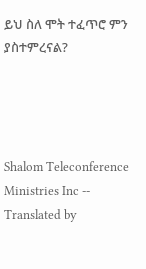ይህ ስለ ሞት ተፈጥሮ ምን ያስተምረናል?




Shalom Teleconference Ministries Inc -- Translated by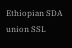Ethiopian SDA union SSL